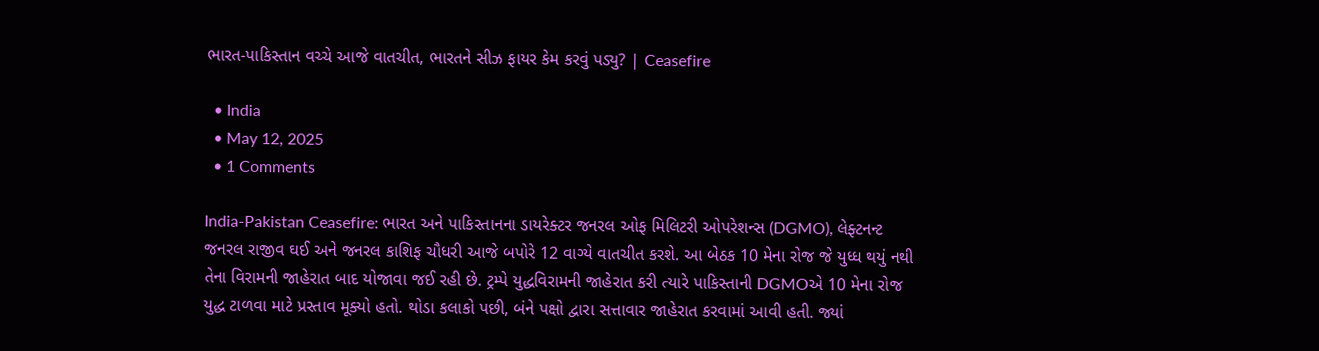ભારત-પાકિસ્તાન વચ્ચે આજે વાતચીત, ભારતને સીઝ ફાયર કેમ કરવું પડ્યુ? | Ceasefire

  • India
  • May 12, 2025
  • 1 Comments

India-Pakistan Ceasefire: ભારત અને પાકિસ્તાનના ડાયરેક્ટર જનરલ ઓફ મિલિટરી ઓપરેશન્સ (DGMO), લેફ્ટનન્ટ જનરલ રાજીવ ઘઈ અને જનરલ કાશિફ ચૌધરી આજે બપોરે 12 વાગ્યે વાતચીત કરશે. આ બેઠક 10 મેના રોજ જે યુધ્ધ થયું નથી તેના વિરામની જાહેરાત બાદ યોજાવા જઈ રહી છે. ટ્રમ્પે યુદ્ધવિરામની જાહેરાત કરી ત્યારે પાકિસ્તાની DGMOએ 10 મેના રોજ યુદ્ધ ટાળવા માટે પ્રસ્તાવ મૂક્યો હતો. થોડા કલાકો પછી, બંને પક્ષો દ્વારા સત્તાવાર જાહેરાત કરવામાં આવી હતી. જ્યાં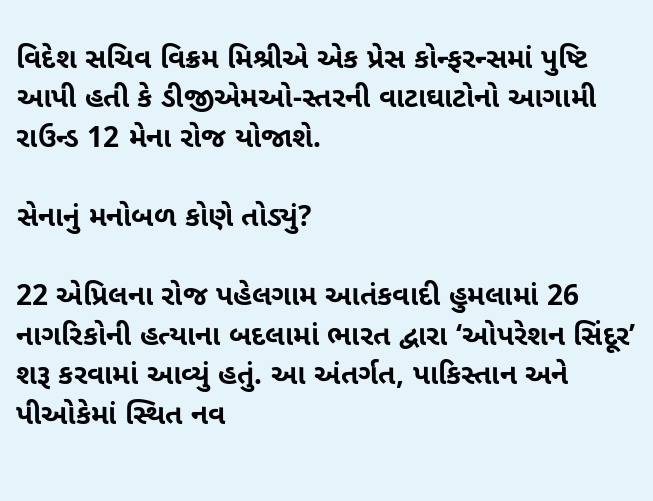વિદેશ સચિવ વિક્રમ મિશ્રીએ એક પ્રેસ કોન્ફરન્સમાં પુષ્ટિ આપી હતી કે ડીજીએમઓ-સ્તરની વાટાઘાટોનો આગામી રાઉન્ડ 12 મેના રોજ યોજાશે.

સેનાનું મનોબળ કોણે તોડ્યું?

22 એપ્રિલના રોજ પહેલગામ આતંકવાદી હુમલામાં 26 નાગરિકોની હત્યાના બદલામાં ભારત દ્વારા ‘ઓપરેશન સિંદૂર’ શરૂ કરવામાં આવ્યું હતું. આ અંતર્ગત, પાકિસ્તાન અને પીઓકેમાં સ્થિત નવ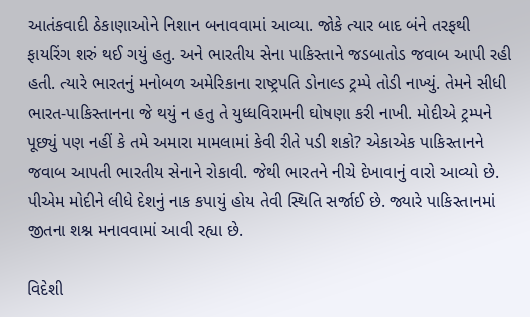આતંકવાદી ઠેકાણાઓને નિશાન બનાવવામાં આવ્યા. જોકે ત્યાર બાદ બંને તરફથી ફાયરિંગ શરું થઈ ગયું હતુ. અને ભારતીય સેના પાકિસ્તાને જડબાતોડ જવાબ આપી રહી હતી. ત્યારે ભારતનું મનોબળ અમેરિકાના રાષ્ટ્રપતિ ડોનાલ્ડ ટ્રમ્પે તોડી નાખ્યું. તેમને સીધી ભારત-પાકિસ્તાનના જે થયું ન હતુ તે યુધ્ધવિરામની ઘોષણા કરી નાખી. મોદીએ ટ્રમ્પને પૂછ્યું પણ નહીં કે તમે અમારા મામલામાં કેવી રીતે પડી શકો? એકાએક પાકિસ્તાનને જવાબ આપતી ભારતીય સેનાને રોકાવી. જેથી ભારતને નીચે દેખાવાનું વારો આવ્યો છે. પીએમ મોદીને લીધે દેશનું નાક કપાયું હોય તેવી સ્થિતિ સર્જાઈ છે. જ્યારે પાકિસ્તાનમાં જીતના શશ્ન મનાવવામાં આવી રહ્યા છે.

વિદેશી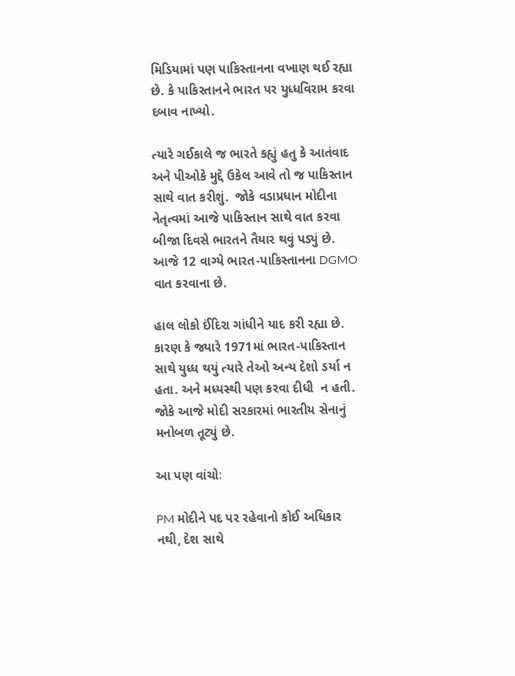મિડિયામાં પણ પાકિસ્તાનના વખાણ થઈ રહ્યા છે. કે પાકિસ્તાનને ભારત પર યુધ્ધવિરામ કરવા દબાવ નાખ્યો.

ત્યારે ગઈકાલે જ ભારતે કહ્યું હતુ કે આતંવાદ અને પીઓકે મુદ્દે ઉકેલ આવે તો જ પાકિસ્તાન સાથે વાત કરીશું.  જોકે વડાપ્રધાન મોદીના નેતૃત્વમાં આજે પાકિસ્તાન સાથે વાત કરવા બીજા દિવસે ભારતને તૈયાર થવું પડ્યું છે. આજે 12 વાગ્યે ભારત-પાકિસ્તાનના DGMO વાત કરવાના છે.

હાલ લોકો ઈંદિરા ગાંધીને યાદ કરી રહ્યા છે. કારણ કે જ્યારે 1971માં ભારત-પાકિસ્તાન સાથે યુધ્ધ થયું ત્યારે તેઓ અન્ય દેશો ડર્યા ન હતા. અને મધ્યસ્થી પણ કરવા દીધી  ન હતી.  જોકે આજે મોદી સરકારમાં ભારતીય સેનાનું મનોબળ તૂટ્યું છે.

આ પણ વાંચોઃ

PM મોદીને પદ પર રહેવાનો કોઈ અધિકાર નથી, દેશ સાથે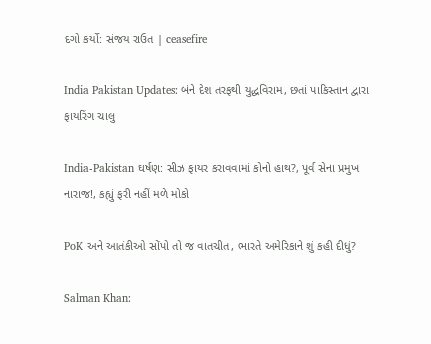દગો કર્યો: સંજય રાઉત | ceasefire

India Pakistan Updates: બંને દેશ તરફથી યુદ્ધવિરામ, છતાં પાકિસ્તાન દ્વારા ફાયરિંગ ચાલુ

India-Pakistan ઘર્ષણ: સીઝ ફાયર કરાવવામાં કોનો હાથ?, પૂર્વ સેના પ્રમુખ નારાજ!, કહ્યું ફરી નહીં મળે મોકો

PoK અને આતંકીઓ સોંપો તો જ વાતચીત, ભારતે અમેરિકાને શું કહી દીધું?

Salman Khan: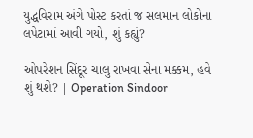યુદ્ધવિરામ અંગે પોસ્ટ કરતાં જ સલમાન લોકોના લપેટામાં આવી ગયો, શું કહ્યું?

ઓપરેશન સિંદૂર ચાલુ રાખવા સેના મક્કમ, હવે શું થશે? | Operation Sindoor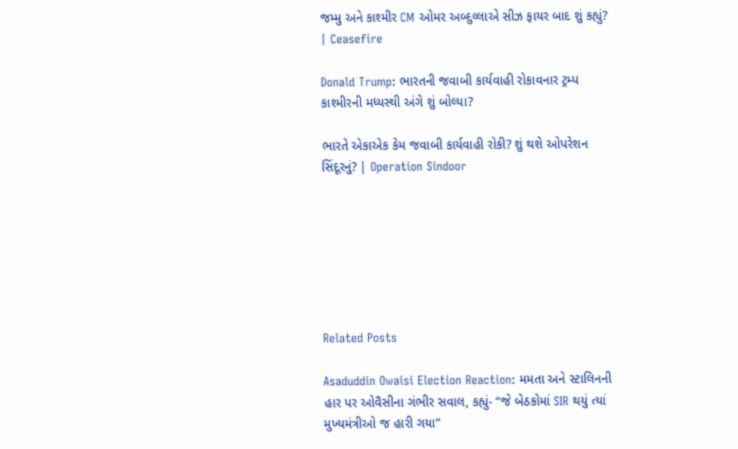જમ્મુ અને કાશ્મીર CM ઓમર અબ્દુલ્લાએ સીઝ ફાયર બાદ શું કહ્યું? | Ceasefire

Donald Trump: ભારતની જવાબી કાર્યવાહી રોકાવનાર ટ્રમ્પ કાશ્મીરની મધ્યસ્થી અંગે શું બોલ્યા?

ભારતે એકાએક કેમ જવાબી કાર્યવાહી રોકી? શું થશે ઓપરેશન સિંદૂરનું? | Operation Sindoor







Related Posts

Asaduddin Owaisi Election Reaction: મમતા અને સ્ટાલિનની હાર પર ઓવૈસીના ગંભીર સવાલ, કહ્યું- “જે બેઠકોમાં SIR થયું ત્યાં મુખ્યમંત્રીઓ જ હારી ગયા”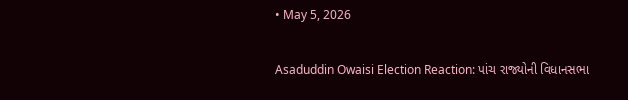• May 5, 2026

Asaduddin Owaisi Election Reaction: પાંચ રાજ્યોની વિધાનસભા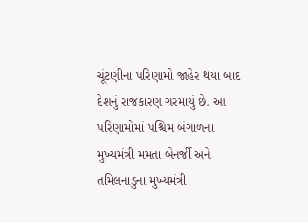ચૂંટણીના પરિણામો જાહેર થયા બાદ દેશનું રાજકારણ ગરમાયું છે. આ પરિણામોમાં પશ્ચિમ બંગાળના મુખ્યમંત્રી મમતા બેનર્જી અને તમિલનાડુના મુખ્યમંત્રી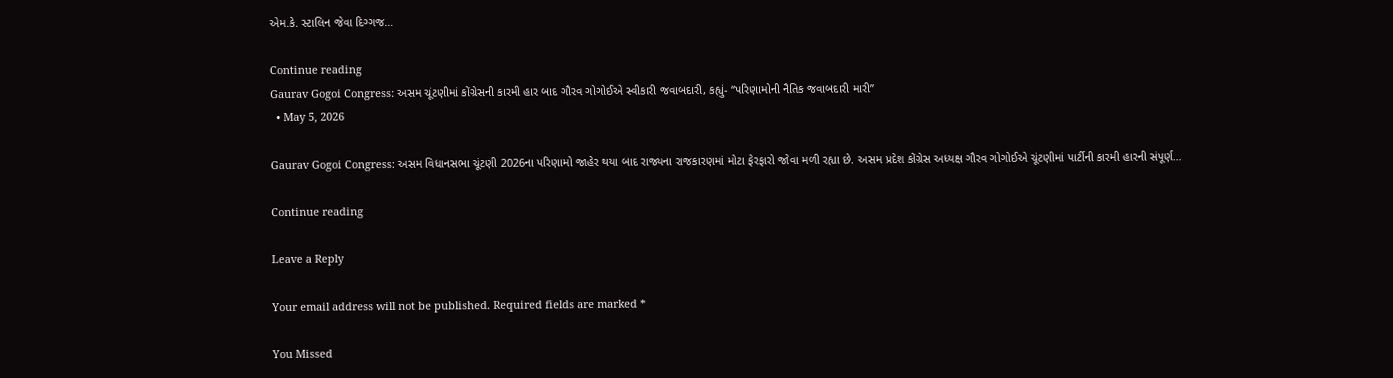એમ.કે. સ્ટાલિન જેવા દિગ્ગજ…

Continue reading
Gaurav Gogoi Congress: અસમ ચૂંટણીમાં કોંગ્રેસની કારમી હાર બાદ ગૌરવ ગોગોઈએ સ્વીકારી જવાબદારી, કહ્યું- “પરિણામોની નૈતિક જવાબદારી મારી”
  • May 5, 2026

Gaurav Gogoi Congress: અસમ વિધાનસભા ચૂંટણી 2026ના પરિણામો જાહેર થયા બાદ રાજ્યના રાજકારણમાં મોટા ફેરફારો જોવા મળી રહ્યા છે. અસમ પ્રદેશ કોંગ્રેસ અધ્યક્ષ ગૌરવ ગોગોઈએ ચૂંટણીમાં પાર્ટીની કારમી હારની સંપૂર્ણ…

Continue reading

Leave a Reply

Your email address will not be published. Required fields are marked *

You Missed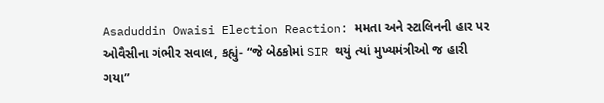Asaduddin Owaisi Election Reaction: મમતા અને સ્ટાલિનની હાર પર ઓવૈસીના ગંભીર સવાલ, કહ્યું- “જે બેઠકોમાં SIR થયું ત્યાં મુખ્યમંત્રીઓ જ હારી ગયા”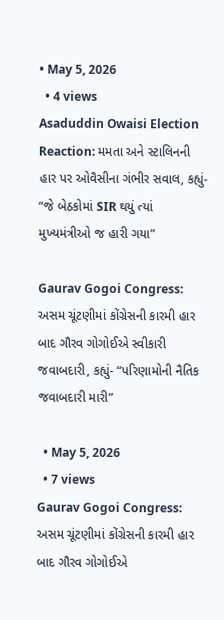• May 5, 2026
  • 4 views
Asaduddin Owaisi Election Reaction: મમતા અને સ્ટાલિનની હાર પર ઓવૈસીના ગંભીર સવાલ, કહ્યું- “જે બેઠકોમાં SIR થયું ત્યાં મુખ્યમંત્રીઓ જ હારી ગયા”

Gaurav Gogoi Congress: અસમ ચૂંટણીમાં કોંગ્રેસની કારમી હાર બાદ ગૌરવ ગોગોઈએ સ્વીકારી જવાબદારી, કહ્યું- “પરિણામોની નૈતિક જવાબદારી મારી”

  • May 5, 2026
  • 7 views
Gaurav Gogoi Congress: અસમ ચૂંટણીમાં કોંગ્રેસની કારમી હાર બાદ ગૌરવ ગોગોઈએ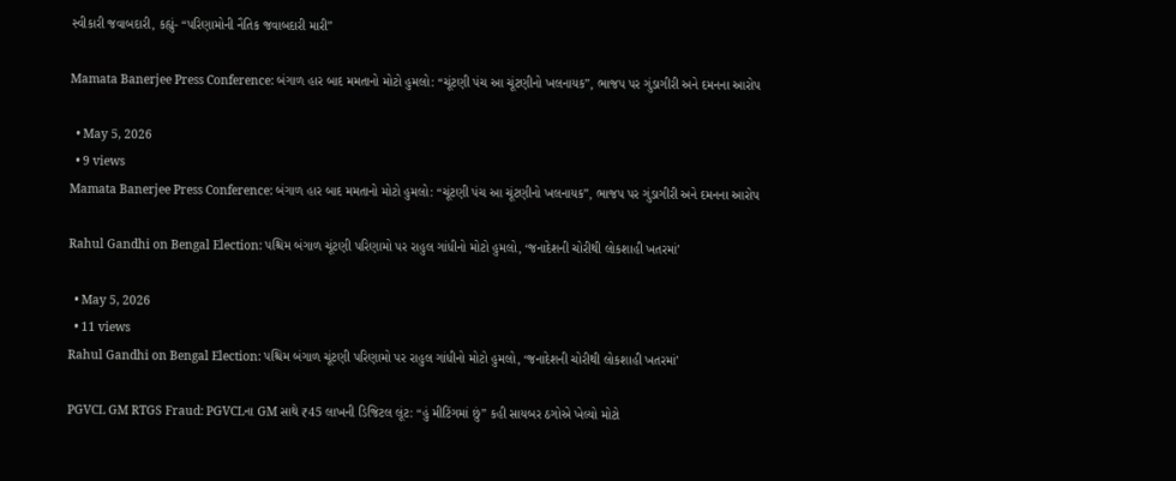સ્વીકારી જવાબદારી, કહ્યું- “પરિણામોની નૈતિક જવાબદારી મારી”

Mamata Banerjee Press Conference: બંગાળ હાર બાદ મમતાનો મોટો હુમલો: “ચૂંટણી પંચ આ ચૂંટણીનો ખલનાયક”, ભાજપ પર ગુંડાગીરી અને દમનના આરોપ

  • May 5, 2026
  • 9 views
Mamata Banerjee Press Conference: બંગાળ હાર બાદ મમતાનો મોટો હુમલો: “ચૂંટણી પંચ આ ચૂંટણીનો ખલનાયક”, ભાજપ પર ગુંડાગીરી અને દમનના આરોપ

Rahul Gandhi on Bengal Election: પશ્ચિમ બંગાળ ચૂંટણી પરિણામો પર રાહુલ ગાંધીનો મોટો હુમલો, ‘જનાદેશની ચોરીથી લોકશાહી ખતરમાં’

  • May 5, 2026
  • 11 views
Rahul Gandhi on Bengal Election: પશ્ચિમ બંગાળ ચૂંટણી પરિણામો પર રાહુલ ગાંધીનો મોટો હુમલો, ‘જનાદેશની ચોરીથી લોકશાહી ખતરમાં’

PGVCL GM RTGS Fraud: PGVCLના GM સાથે ₹45 લાખની ડિજિટલ લૂંટ: “હું મીટિંગમાં છું” કહી સાયબર ઠગોએ ખેલ્યો મોટો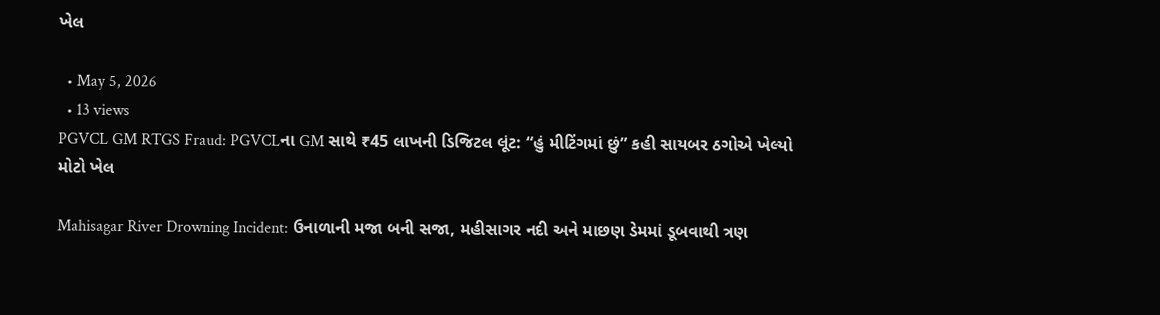ખેલ

  • May 5, 2026
  • 13 views
PGVCL GM RTGS Fraud: PGVCLના GM સાથે ₹45 લાખની ડિજિટલ લૂંટ: “હું મીટિંગમાં છું” કહી સાયબર ઠગોએ ખેલ્યો મોટો ખેલ

Mahisagar River Drowning Incident: ઉનાળાની મજા બની સજા, મહીસાગર નદી અને માછણ ડેમમાં ડૂબવાથી ત્રણ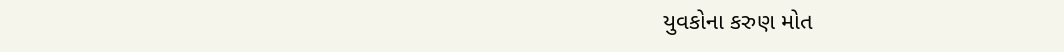યુવકોના કરુણ મોત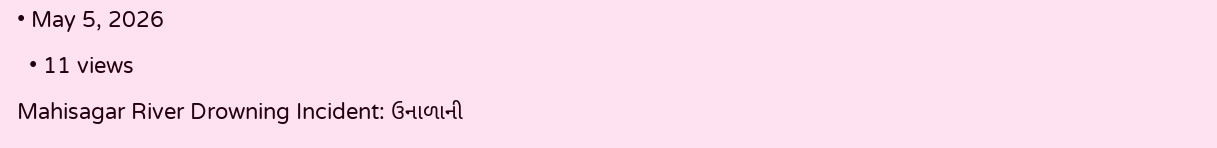• May 5, 2026
  • 11 views
Mahisagar River Drowning Incident: ઉનાળાની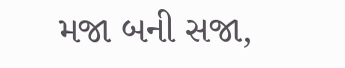મજા બની સજા,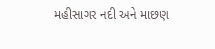મહીસાગર નદી અને માછણ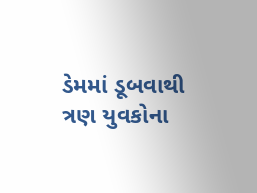ડેમમાં ડૂબવાથી ત્રણ યુવકોના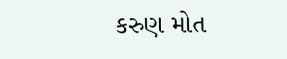કરુણ મોત